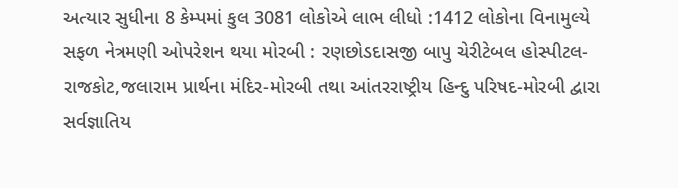અત્યાર સુધીના 8 કેમ્પમાં કુલ 3081 લોકોએ લાભ લીધો :1412 લોકોના વિનામુલ્યે સફળ નેત્રમણી ઓપરેશન થયા મોરબી : રણછોડદાસજી બાપુ ચેરીટેબલ હોસ્પીટલ-રાજકોટ,જલારામ પ્રાર્થના મંદિર-મોરબી તથા આંતરરાષ્ટ્રીય હિન્દુ પરિષદ-મોરબી દ્વારા સર્વજ્ઞાતિય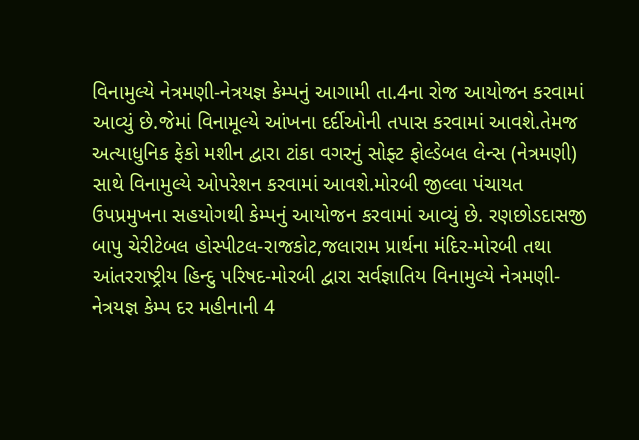વિનામુલ્યે નેત્રમણી-નેત્રયજ્ઞ કેમ્પનું આગામી તા.4ના રોજ આયોજન કરવામાં આવ્યું છે.જેમાં વિનામૂલ્યે આંખના દર્દીઓની તપાસ કરવામાં આવશે.તેમજ અત્યાધુનિક ફેકો મશીન દ્વારા ટાંકા વગરનું સોફ્ટ ફોલ્ડેબલ લેન્સ (નેત્રમણી) સાથે વિનામુલ્યે ઓપરેશન કરવામાં આવશે.મોરબી જીલ્લા પંચાયત ઉપપ્રમુખના સહયોગથી કેમ્પનું આયોજન કરવામાં આવ્યું છે. રણછોડદાસજી બાપુ ચેરીટેબલ હોસ્પીટલ-રાજકોટ,જલારામ પ્રાર્થના મંદિર-મોરબી તથા આંતરરાષ્ટ્રીય હિન્દુ પરિષદ-મોરબી દ્વારા સર્વજ્ઞાતિય વિનામુલ્યે નેત્રમણી-નેત્રયજ્ઞ કેમ્પ દર મહીનાની 4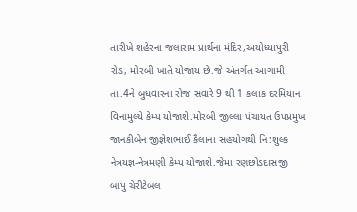તારીખે શહેરના જલારામ પ્રાર્થના મંદિર,અયોધ્યાપુરી રોડ, મોરબી ખાતે યોજાય છે.જે અંતર્ગત આગામી તા.4ને બુધવારના રોજ સવારે 9 થી 1 કલાક દરમિયાન વિનામુલ્યે કેમ્પ યોજાશે.મોરબી જીલ્લા પંચાયત ઉપપ્રમુખ જાનકીબેન જીજ્ઞેશભાઈ કૈલાના સહયોગથી નિ:શુલ્ક નેત્રયજ્ઞ-નેત્રમણી કેમ્પ યોજાશે.જેમા રણછોડદાસજી બાપુ ચેરીટેબલ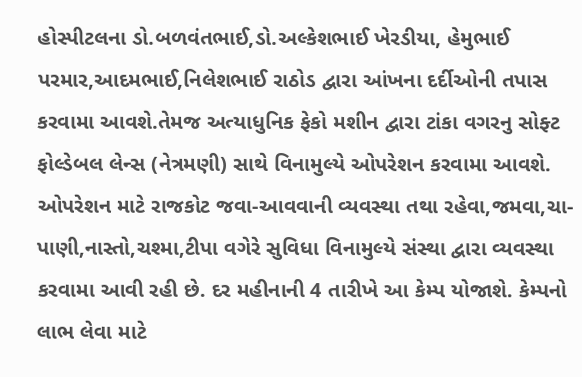હોસ્પીટલના ડો.બળવંતભાઈ,ડો.અલ્કેશભાઈ ખેરડીયા, હેમુભાઈ પરમાર,આદમભાઈ,નિલેશભાઈ રાઠોડ દ્વારા આંખના દર્દીઓની તપાસ કરવામા આવશે.તેમજ અત્યાધુનિક ફેકો મશીન દ્વારા ટાંકા વગરનુ સોફ્ટ ફોલ્ડેબલ લેન્સ (નેત્રમણી) સાથે વિનામુલ્યે ઓપરેશન કરવામા આવશે. ઓપરેશન માટે રાજકોટ જવા-આવવાની વ્યવસ્થા તથા રહેવા,જમવા,ચા-પાણી,નાસ્તો,ચશ્મા,ટીપા વગેરે સુવિધા વિનામુલ્યે સંસ્થા દ્વારા વ્યવસ્થા કરવામા આવી રહી છે. દર મહીનાની 4 તારીખે આ કેમ્પ યોજાશે. કેમ્પનો લાભ લેવા માટે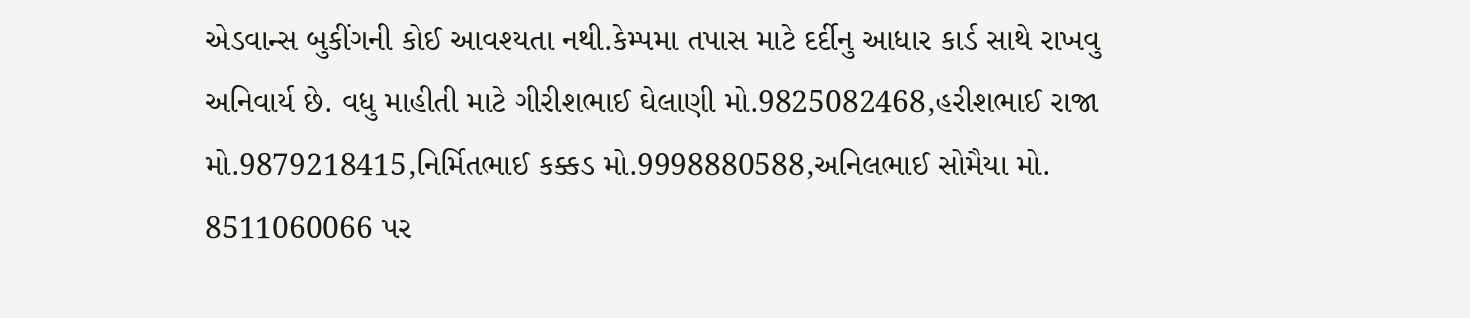એડવાન્સ બુકીંગની કોઈ આવશ્યતા નથી.કેમ્પમા તપાસ માટે દર્દીનુ આધાર કાર્ડ સાથે રાખવુ અનિવાર્ય છે. વધુ માહીતી માટે ગીરીશભાઈ ઘેલાણી મો.9825082468,હરીશભાઈ રાજા મો.9879218415,નિર્મિતભાઈ કક્કડ મો.9998880588,અનિલભાઈ સોમૈયા મો. 8511060066 પર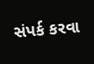સંપર્ક કરવા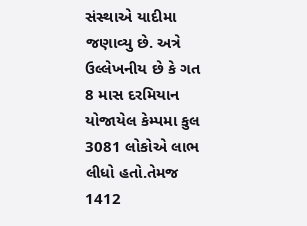સંસ્થાએ યાદીમા જણાવ્યુ છે. અત્રે ઉલ્લેખનીય છે કે ગત 8 માસ દરમિયાન યોજાયેલ કેમ્પમા કુલ 3081 લોકોએ લાભ લીધો હતો.તેમજ 1412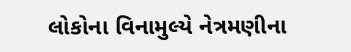લોકોના વિનામુલ્યે નેત્રમણીના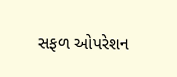સફળ ઓપરેશન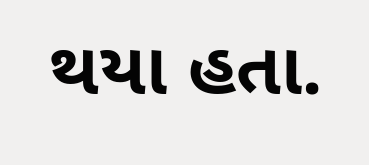થયા હતા.